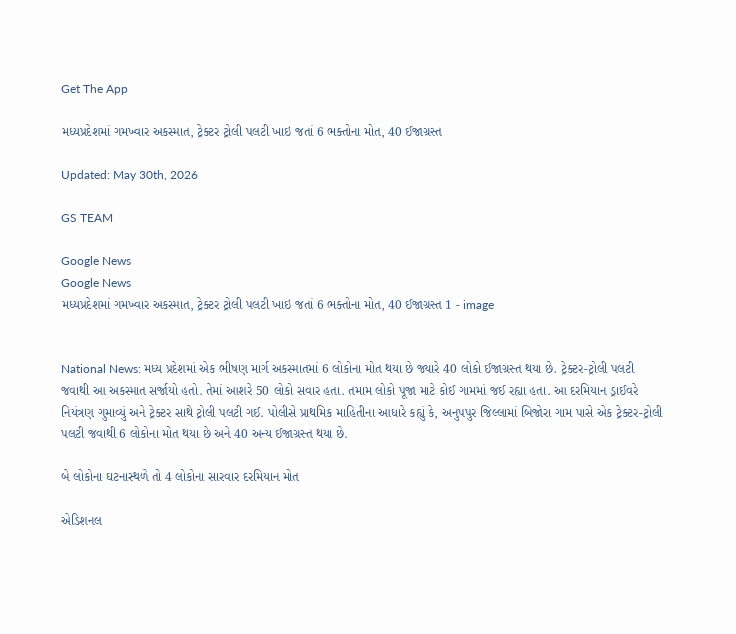Get The App

મધ્યપ્રદેશમાં ગમખ્વાર અકસ્માત, ટ્રેક્ટર ટ્રોલી પલટી ખાઇ જતાં 6 ભક્તોના મોત, 40 ઈજાગ્રસ્ત

Updated: May 30th, 2026

GS TEAM

Google News
Google News
મધ્યપ્રદેશમાં ગમખ્વાર અકસ્માત, ટ્રેક્ટર ટ્રોલી પલટી ખાઇ જતાં 6 ભક્તોના મોત, 40 ઈજાગ્રસ્ત 1 - image


National News: મધ્ય પ્રદેશમાં એક ભીષણ માર્ગ અકસ્માતમાં 6 લોકોના મોત થયા છે જ્યારે 40 લોકો ઈજાગ્રસ્ત થયા છે. ટ્રેક્ટર-ટ્રોલી પલટી જવાથી આ અકસ્માત સર્જાયો હતો. તેમાં આશરે 50 લોકો સવાર હતા. તમામ લોકો પૂજા માટે કોઈ ગામમાં જઈ રહ્યા હતા. આ દરમિયાન ડ્રાઈવરે નિયંત્રણ ગુમાવ્યું અને ટ્રેક્ટર સાથે ટ્રોલી પલટી ગઈ. પોલીસે પ્રાથમિક માહિતીના આધારે કહ્યું કે, અનુપપુર જિલ્લામાં બિજોરા ગામ પાસે એક ટ્રેક્ટર-ટ્રોલી પલટી જવાથી 6 લોકોના મોત થયા છે અને 40 અન્ય ઈજાગ્રસ્ત થયા છે.

બે લોકોના ઘટનાસ્થળે તો 4 લોકોના સારવાર દરમિયાન મોત

એડિશનલ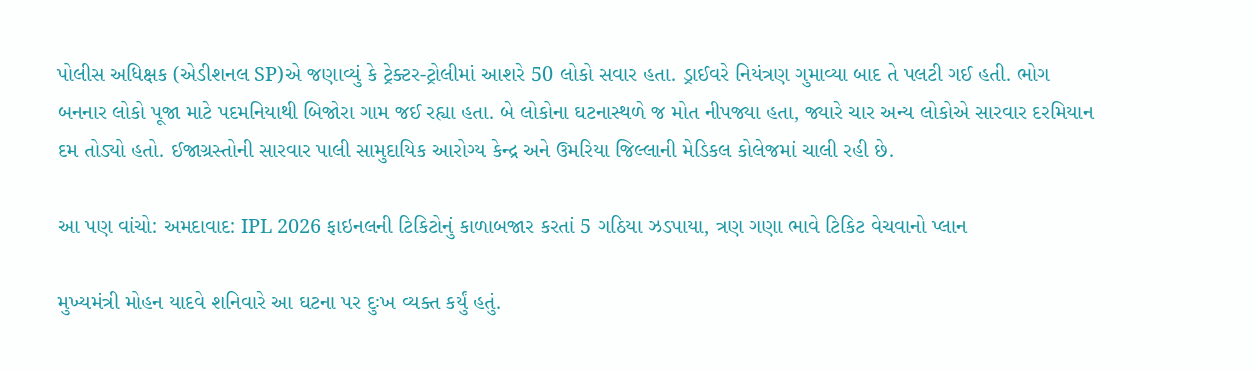પોલીસ અધિક્ષક (એડીશનલ SP)એ જણાવ્યું કે ટ્રેક્ટર-ટ્રોલીમાં આશરે 50 લોકો સવાર હતા. ડ્રાઈવરે નિયંત્રણ ગુમાવ્યા બાદ તે પલટી ગઈ હતી. ભોગ બનનાર લોકો પૂજા માટે પદમનિયાથી બિજોરા ગામ જઈ રહ્યા હતા. બે લોકોના ઘટનાસ્થળે જ મોત નીપજ્યા હતા, જ્યારે ચાર અન્ય લોકોએ સારવાર દરમિયાન દમ તોડ્યો હતો. ઈજાગ્રસ્તોની સારવાર પાલી સામુદાયિક આરોગ્ય કેન્દ્ર અને ઉમરિયા જિલ્લાની મેડિકલ કોલેજમાં ચાલી રહી છે.

આ પણ વાંચો: અમદાવાદ: IPL 2026 ફાઇનલની ટિકિટોનું કાળાબજાર કરતાં 5 ગઠિયા ઝડપાયા, ત્રણ ગણા ભાવે ટિકિટ વેચવાનો પ્લાન

મુખ્યમંત્રી મોહન યાદવે શનિવારે આ ઘટના પર દુઃખ વ્યક્ત કર્યું હતું.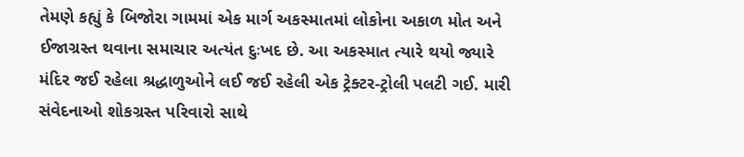તેમણે કહ્યું કે બિજોરા ગામમાં એક માર્ગ અકસ્માતમાં લોકોના અકાળ મોત અને ઈજાગ્રસ્ત થવાના સમાચાર અત્યંત દુઃખદ છે. આ અકસ્માત ત્યારે થયો જ્યારે મંદિર જઈ રહેલા શ્રદ્ધાળુઓને લઈ જઈ રહેલી એક ટ્રેક્ટર-ટ્રોલી પલટી ગઈ. મારી સંવેદનાઓ શોકગ્રસ્ત પરિવારો સાથે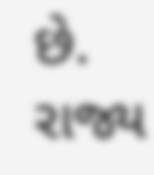છે. રાજ્ય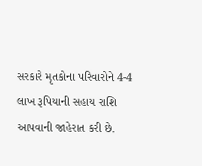સરકારે મૃતકોના પરિવારોને 4-4 લાખ રૂપિયાની સહાય રાશિ આપવાની જાહેરાત કરી છે.